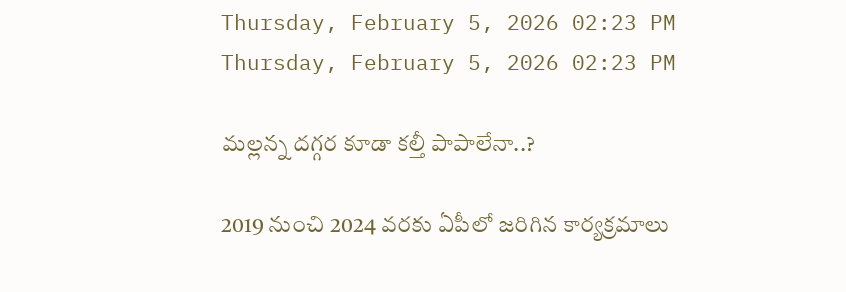Thursday, February 5, 2026 02:23 PM
Thursday, February 5, 2026 02:23 PM

మల్లన్న దగ్గర కూడా కల్తీ పాపాలేనా..?

2019 నుంచి 2024 వరకు ఏపీలో జరిగిన కార్యక్రమాలు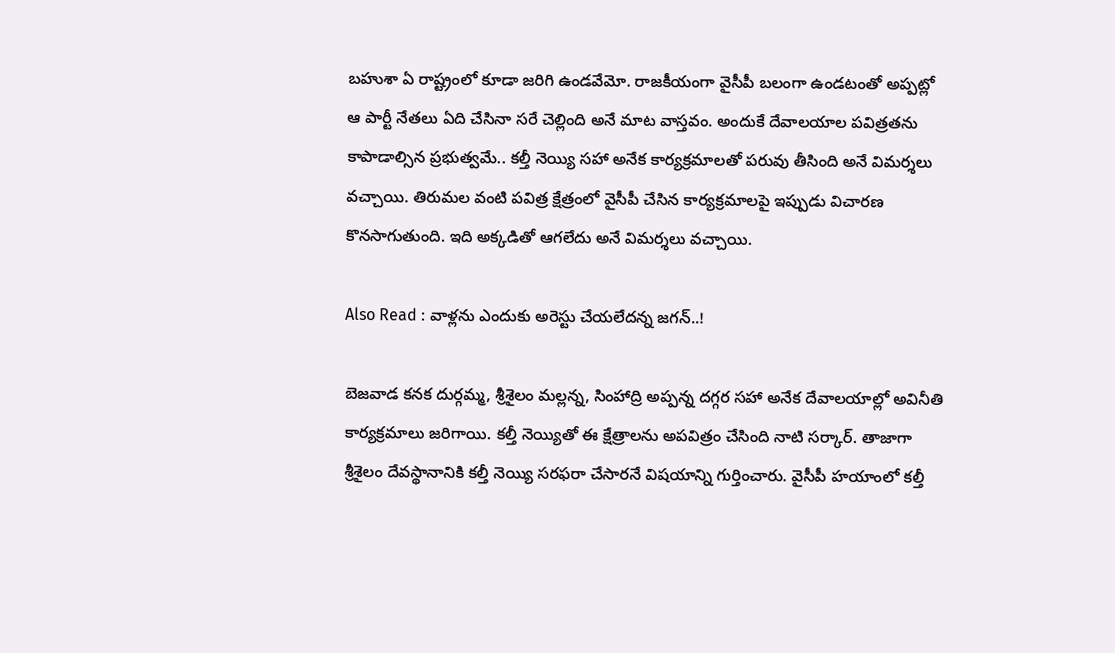బహుశా ఏ రాష్ట్రంలో కూడా జరిగి ఉండవేమో. రాజకీయంగా వైసీపీ బలంగా ఉండటంతో అప్పట్లో ఆ పార్టీ నేతలు ఏది చేసినా సరే చెల్లింది అనే మాట వాస్తవం. అందుకే దేవాలయాల పవిత్రతను కాపాడాల్సిన ప్రభుత్వమే.. కల్తీ నెయ్యి సహా అనేక కార్యక్రమాలతో పరువు తీసింది అనే విమర్శలు వచ్చాయి. తిరుమల వంటి పవిత్ర క్షేత్రంలో వైసీపీ చేసిన కార్యక్రమాలపై ఇప్పుడు విచారణ కొనసాగుతుంది. ఇది అక్కడితో ఆగలేదు అనే విమర్శలు వచ్చాయి.

Also Read : వాళ్లను ఎందుకు అరెస్టు చేయలేదన్న జగన్..!

బెజవాడ కనక దుర్గమ్మ, శ్రీశైలం మల్లన్న, సింహాద్రి అప్పన్న దగ్గర సహా అనేక దేవాలయాల్లో అవినీతి కార్యక్రమాలు జరిగాయి. కల్తీ నెయ్యితో ఈ క్షేత్రాలను అపవిత్రం చేసింది నాటి సర్కార్. తాజాగా శ్రీశైలం దేవస్థానానికి కల్తీ నెయ్యి సరఫరా చేసారనే విషయాన్ని గుర్తించారు. వైసీపీ హయాంలో కల్తీ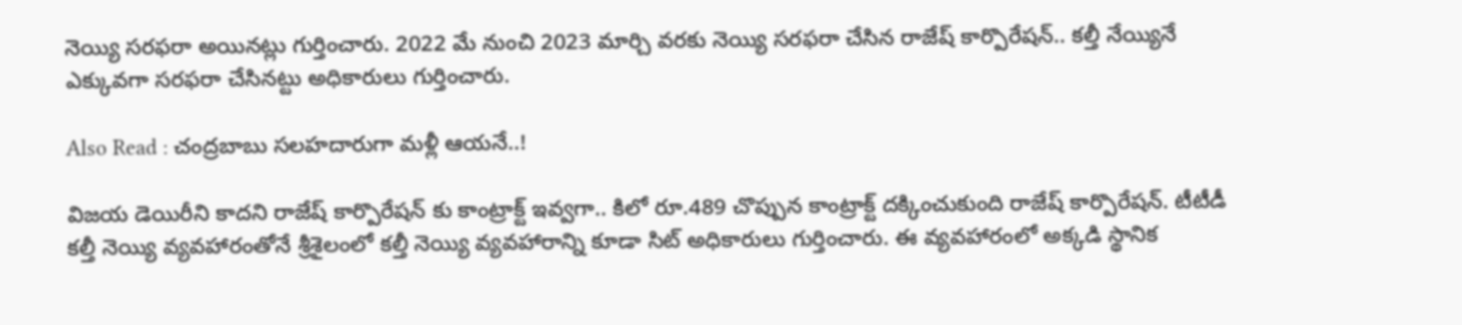నెయ్యి సరఫరా అయినట్లు గుర్తించారు. 2022 మే నుంచి 2023 మార్చి వరకు నెయ్యి సరఫరా చేసిన రాజేష్ కార్పొరేషన్.. కల్తీ నేయ్యినే ఎక్కువగా సరఫరా చేసినట్టు అధికారులు గుర్తించారు.

Also Read : చంద్రబాబు సలహదారుగా మళ్లీ ఆయనే..!

విజయ డెయిరీని కాదని రాజేష్ కార్పొరేషన్‌ కు కాంట్రాక్ట్ ఇవ్వగా.. కిలో రూ.489 చొప్పున కాంట్రాక్ట్ దక్కించుకుంది రాజేష్ కార్పొరేషన్. టీటీడీ కల్తీ నెయ్యి వ్యవహారంతోనే శ్రీశైలంలో కల్తీ నెయ్యి వ్యవహారాన్ని కూడా సిట్ అధికారులు గుర్తించారు. ఈ వ్యవహారంలో అక్కడి స్థానిక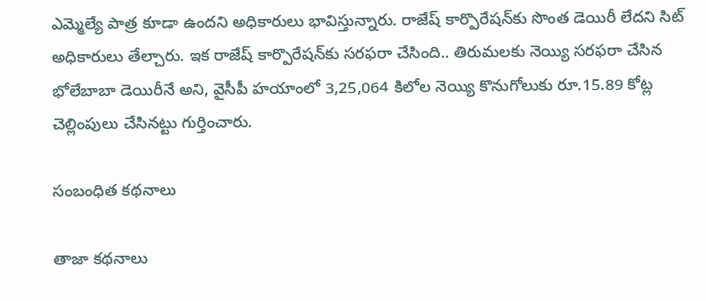ఎమ్మెల్యే పాత్ర కూడా ఉందని అధికారులు భావిస్తున్నారు. రాజేష్ కార్పొరేషన్‌కు సొంత డెయిరీ లేదని సిట్ అధికారులు తేల్చారు. ఇక రాజేష్ కార్పొరేషన్‌కు సరఫరా చేసింది.. తిరుమలకు నెయ్యి సరఫరా చేసిన భోలేబాబా డెయిరీనే అని, వైసీపీ హయాంలో 3,25,064 కిలోల నెయ్యి కొనుగోలుకు రూ.15.89 కోట్ల చెల్లింపులు చేసినట్టు గుర్తించారు.

సంబంధిత కథనాలు

తాజా కథనాలు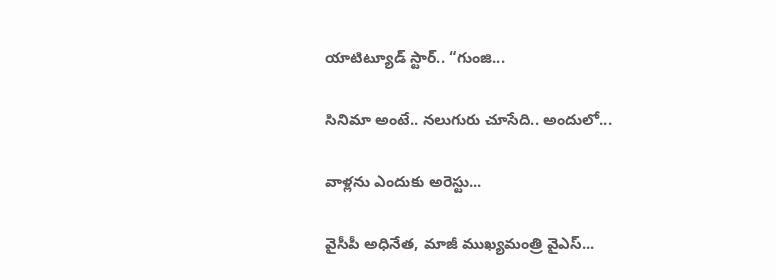యాటిట్యూడ్ స్టార్‌.. “గుంజి...

సినిమా అంటే.. నలుగురు చూసేది.. అందులో...

వాళ్లను ఎందుకు అరెస్టు...

వైసీపీ అధినేత, మాజీ ముఖ్యమంత్రి వైఎస్...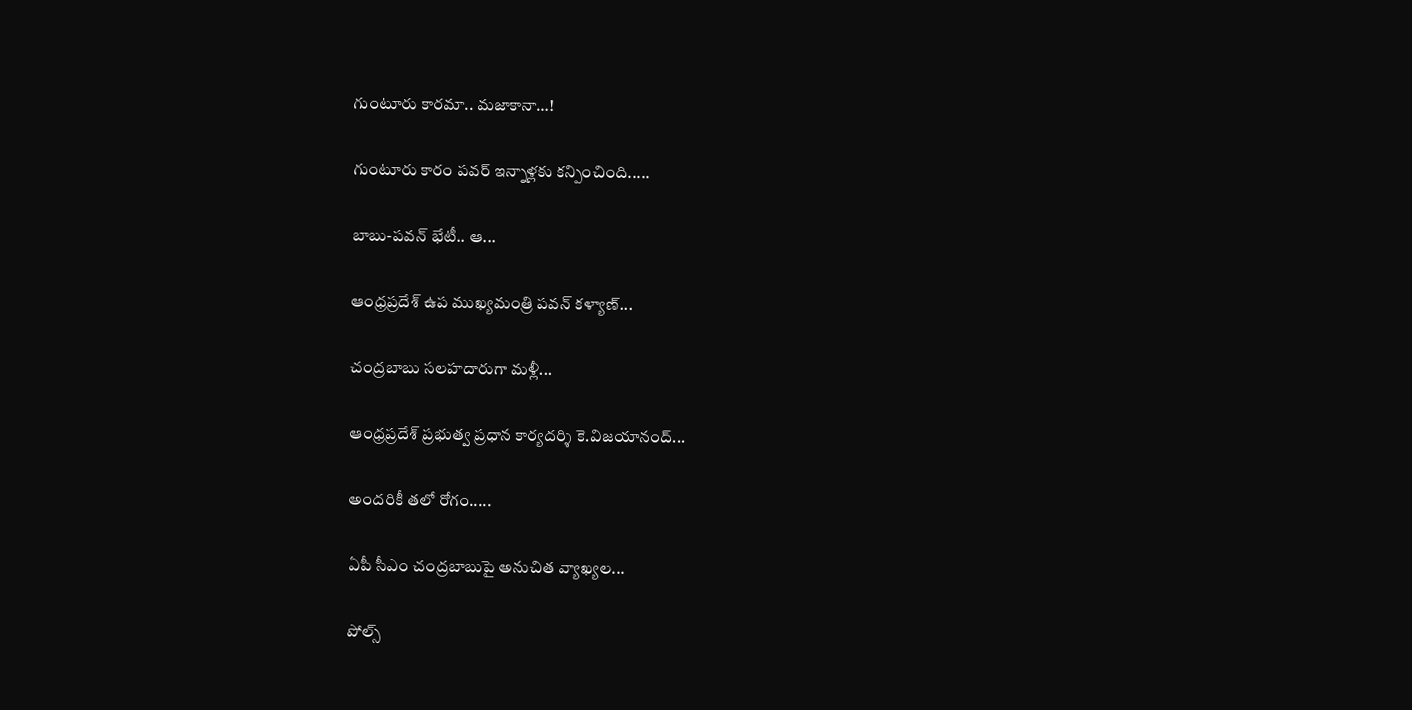గుంటూరు కారమా.. మజాకానా…!

గుంటూరు కారం పవర్ ఇన్నాళ్లకు కన్పించింది.....

బాబు-పవన్ భేటీ.. ఆ...

ఆంధ్రప్రదేశ్ ఉప ముఖ్యమంత్రి పవన్ కళ్యాణ్...

చంద్రబాబు సలహదారుగా మళ్లీ...

ఆంధ్రప్రదేశ్ ప్రభుత్వ ప్రధాన కార్యదర్శి కె.విజయానంద్...

అందరికీ తలో రోగం.....

ఏపీ సీఎం చంద్రబాబుపై అనుచిత వ్యాఖ్యల...

పోల్స్